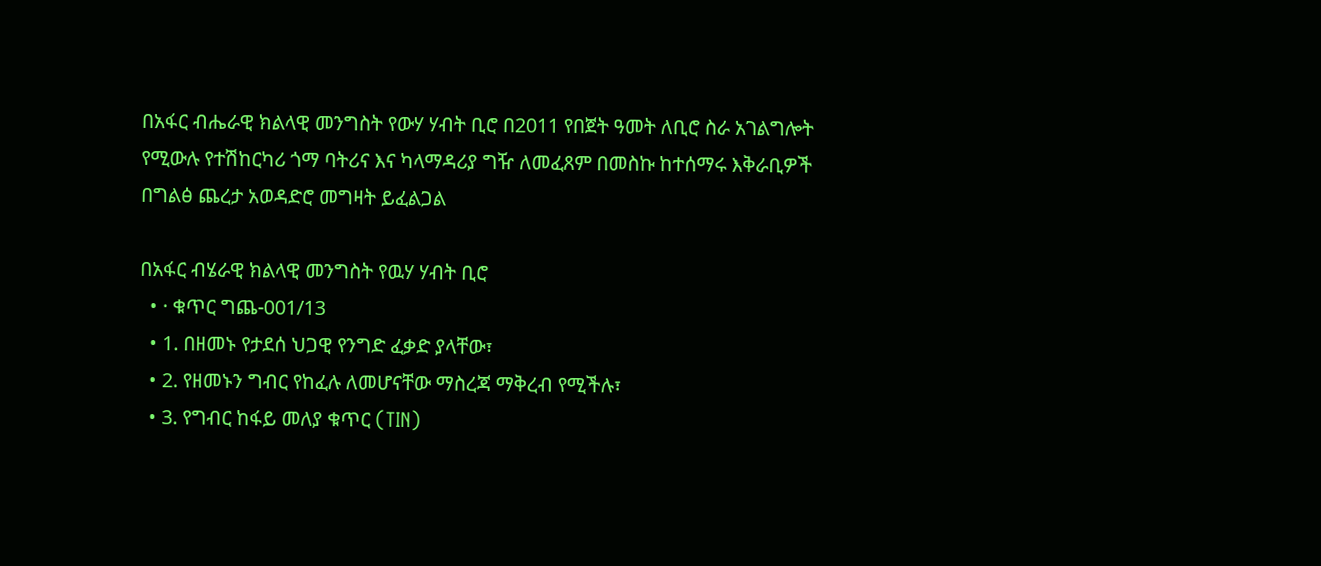በአፋር ብሔራዊ ክልላዊ መንግስት የውሃ ሃብት ቢሮ በ2011 የበጀት ዓመት ለቢሮ ስራ አገልግሎት የሚውሉ የተሽከርካሪ ጎማ ባትሪና እና ካላማዳሪያ ግዥ ለመፈጸም በመስኩ ከተሰማሩ እቅራቢዎች በግልፅ ጨረታ አወዳድሮ መግዛት ይፈልጋል

በአፋር ብሄራዊ ክልላዊ መንግስት የዉሃ ሃብት ቢሮ
  • · ቁጥር ግጨ-001/13
  • 1. በዘመኑ የታደሰ ህጋዊ የንግድ ፈቃድ ያላቸው፣
  • 2. የዘመኑን ግብር የከፈሉ ለመሆናቸው ማስረጃ ማቅረብ የሚችሉ፣
  • 3. የግብር ከፋይ መለያ ቁጥር (TIN)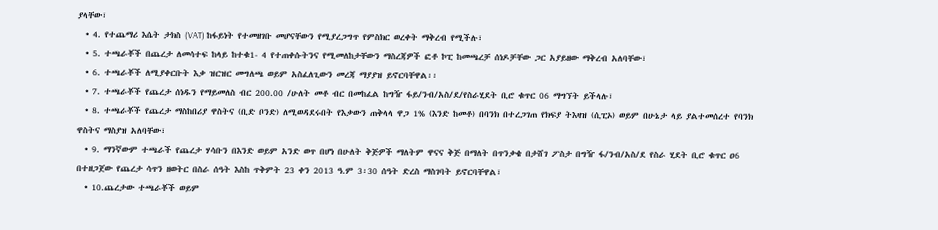ያላቸው፣
  • 4. የተጨማሪ እሴት ታክስ (VAT) ከፋይነት የተመዘገቡ መሆናቸውን የሚያረጋግጥ የምስክር ወረቀት ማቅረብ የሚችሉ፣
  • 5. ተጫራቾች በጨረታ ለመሳተፍ ከላይ ከተቁ1- 4 የተጠቀሱትንና የሚመለከታቸውን ማስረጃዎች ፎቶ ኮፒ ከመጫረቻ ሰነዶቻቸው ጋር አያይዘው ማቅረብ አለባቸው፣
  • 6. ተጫራቾች ለሚያቀርቡት እቃ ዝርዝር መግለጫ ወይም አስፈለጊውን መረጃ ማያያዝ ይኖርባቸዋል፡፡
  • 7. ተጫራቾች የጨረታ ሰነዱን የማይመለስ ብር 200.00 /ሁለት መቶ ብር በመከፈል ከግዥ ፋይ/ንብ/አስ/ደ/የስራሂደት ቢሮ ቁጥር 06 ማግኘት ይችላሉ፣
  • 8. ተጫራቾች የጨረታ ማስከበሪያ ዋስትና (ቢድ ቦንድ) ለሚወዳደሩበት የእቃውን ጠቅላላ ዋጋ 1% (እንድ ከመቶ) በባንክ በተረጋገጠ የክፍያ ትእዛዝ (ሲፒኦ) ወይም በሁኔታ ላይ ያልተመሰረተ የባንክ ዋስትና ማስያዝ አለባቸው፣
  • 9. ማንኛውም ተጫራች የጨረታ ሃሳቡን በእንድ ወይም አንድ ወጥ በሆነ በሁለት ቅጅዎች ማለትም ዋናና ቅጅ በማለት በጥንቃቄ በታሸገ ፖስታ በግዥ ፋ/ንብ/አስ/ደ የስራ ሂደት ቢሮ ቁጥር ዐ6 በተዘጋጀው የጨረታ ሳጥን ዘወትር በስራ ሰዓት እስከ ጥቅምት 23 ቀን 2013 ዓ.ም 3፡30 ሰዓት ድረስ ማስገባት ይኖርባቸዋል፣
  • 10.ጨረታው ተጫራቾች ወይም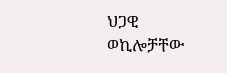ህጋዊ ወኪሎቻቸው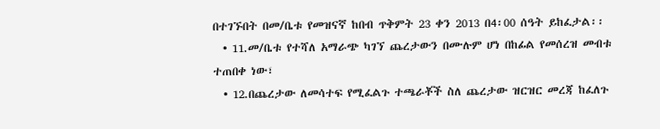በተገኙበት በመ/ቤቱ የመዝናኛ ከበብ ጥቅምት 23 ቀን 2013 በ4፡00 ሰዓት ይከፈታል፡፡
  • 11.መ/ቤቱ የተሻለ አማራጭ ካገኘ ጨረታውን በሙሉም ሆነ በከፊል የመሰረዝ መብቱ ተጠበቀ ነው፣
  • 12.በጨረታው ለመሳተፍ የሚፈልጉ ተጫራቾች ስለ ጨረታው ዝርዝር መረጃ ከፈለጉ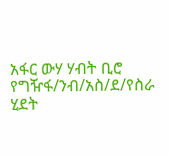አፋር ውሃ ሃብት ቢሮ የግዥፋ/ንብ/አስ/ደ/የስራ ሂደት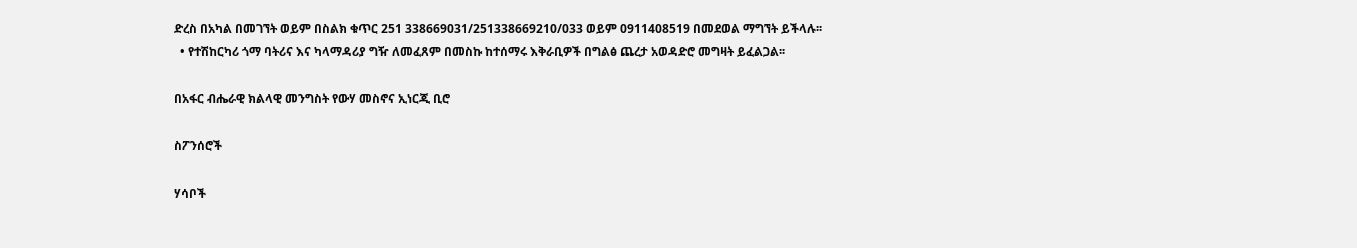ድረስ በአካል በመገኘት ወይም በስልክ ቁጥር 251 338669031/251338669210/033 ወይም 0911408519 በመደወል ማግኘት ይችላሉ፡፡
  • የተሽከርካሪ ጎማ ባትሪና እና ካላማዳሪያ ግዥ ለመፈጸም በመስኩ ከተሰማሩ እቅራቢዎች በግልፅ ጨረታ አወዳድሮ መግዛት ይፈልጋል፡፡

በአፋር ብሔራዊ ክልላዊ መንግስት የውሃ መስኖና ኢነርጂ ቢሮ

ስፖንሰሮች

ሃሳቦች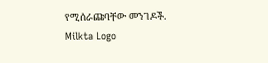የሚሰራጩባቸው መንገዶች.
Milkta Logo